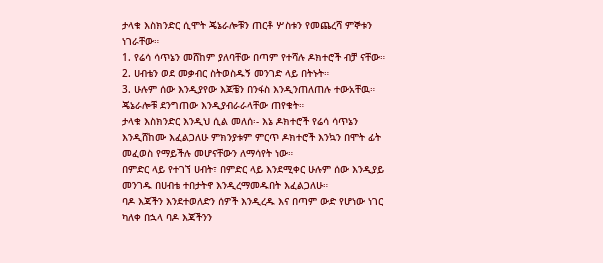ታላቁ እስክንድር ሲሞት ጄኔራሎቹን ጠርቶ ሦስቱን የመጨረሻ ምኞቱን ነገራቸው።
1. የሬሳ ሳጥኔን መሸከም ያለባቸው በጣም የተሻሉ ዶክተሮች ብቻ ናቸው።
2. ሀብቴን ወደ መቃብር ስትወስዱኝ መንገድ ላይ በትኑት።
3. ሁሉም ሰው እንዲያየው እጆቼን በንፋስ እንዲንጠለጠሉ ተውአቸዉ።
ጄኔራሎቹ ደንግጠው እንዲያብራራላቸው ጠየቁት።
ታላቁ እስክንድር እንዲህ ሲል መለሰ፡- እኔ ዶክተሮች የሬሳ ሳጥኔን እንዲሸከሙ እፈልጋለሁ ምክንያቱም ምርጥ ዶክተሮች እንኳን በሞት ፊት መፈወስ የማይችሉ መሆናቸውን ለማሳየት ነው።
በምድር ላይ የተገኘ ሀብት፣ በምድር ላይ እንደሚቀር ሁሉም ሰው እንዲያይ መንገዱ በሀብቴ ተበታትኖ እንዲረማመዱበት እፈልጋለሁ።
ባዶ እጃችን እንደተወለድን ሰዎች እንዲረዱ እና በጣም ውድ የሆነው ነገር ካለቀ በኋላ ባዶ እጃችንን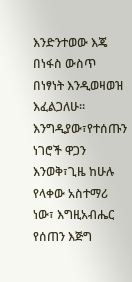እንድንተወው እጄ በነፋስ ውስጥ በነፃነት እንዲወዛወዝ እፈልጋለሁ።
እንግዲያው፣የተሰጡን ነገሮች ዋጋን እንወቅ፣ጊዜ ከሁሉ የላቀው አስተማሪ ነው፣ እግዚአብሔር የሰጠን እጅግ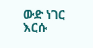ውድ ነገር እርሱ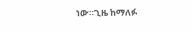ነው።ጊዜ ከማለፉ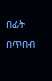በፊት በጥበብ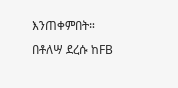እንጠቀምበት።
በቶለሣ ደረሱ ከFB